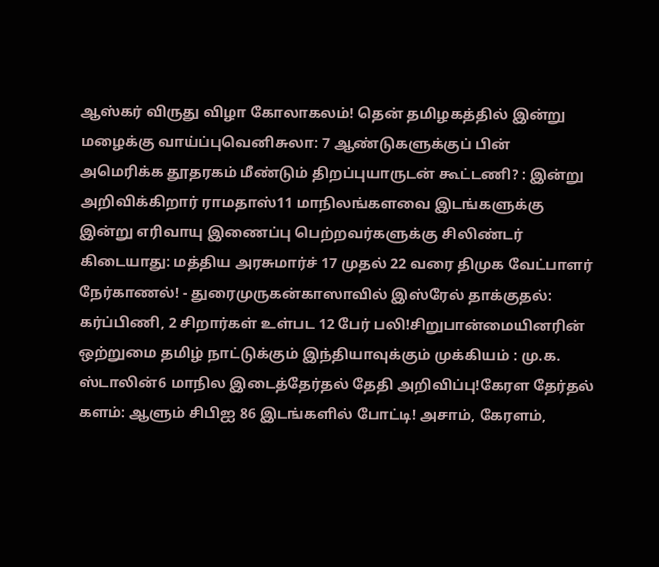ஆஸ்கர் விருது விழா கோலாகலம்! தென் தமிழகத்தில் இன்று மழைக்கு வாய்ப்புவெனிசுலா: 7 ஆண்டுகளுக்குப் பின் அமெரிக்க தூதரகம் மீண்டும் திறப்புயாருடன் கூட்டணி? : இன்று அறிவிக்கிறார் ராமதாஸ்11 மாநிலங்களவை இடங்களுக்கு இன்று எரிவாயு இணைப்பு பெற்றவர்களுக்கு சிலிண்டர் கிடையாது: மத்திய அரசுமார்ச் 17 முதல் 22 வரை திமுக வேட்பாளர் நேர்காணல்! - துரைமுருகன்காஸாவில் இஸ்ரேல் தாக்குதல்: கர்ப்பிணி, 2 சிறார்கள் உள்பட 12 பேர் பலி!சிறுபான்மையினரின் ஒற்றுமை தமிழ் நாட்டுக்கும் இந்தியாவுக்கும் முக்கியம் : மு.க. ஸ்டாலின்6 மாநில இடைத்தேர்தல் தேதி அறிவிப்பு!கேரள தேர்தல் களம்: ஆளும் சிபிஐ 86 இடங்களில் போட்டி! அசாம், கேரளம்,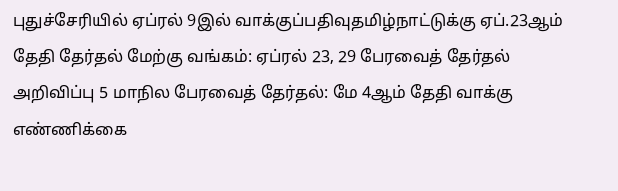புதுச்சேரியில் ஏப்ரல் 9இல் வாக்குப்பதிவுதமிழ்நாட்டுக்கு ஏப்.23ஆம் தேதி தேர்தல் மேற்கு வங்கம்: ஏப்ரல் 23, 29 பேரவைத் தேர்தல் அறிவிப்பு 5 மாநில பேரவைத் தேர்தல்: மே 4ஆம் தேதி வாக்கு எண்ணிக்கை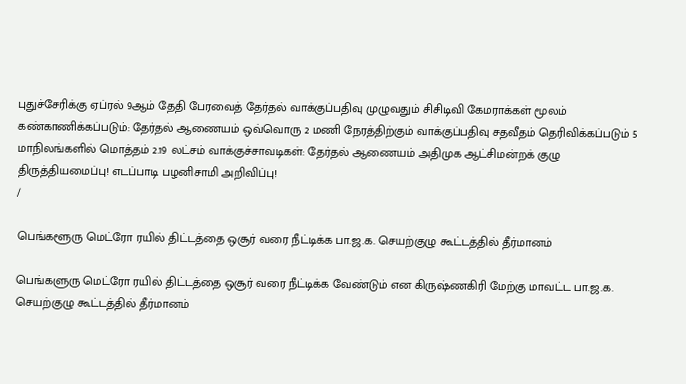புதுச்சேரிக்கு ஏப்ரல் 9ஆம் தேதி பேரவைத் தேர்தல் வாக்குப்பதிவு முழுவதும் சிசிடிவி கேமராக்கள் மூலம் கண்காணிக்கப்படும்: தேர்தல் ஆணையம் ஒவ்வொரு 2 மணி நேரத்திற்கும் வாக்குப்பதிவு சதவீதம் தெரிவிக்கப்படும் 5 மாநிலங்களில் மொத்தம் 2.19 லட்சம் வாக்குச்சாவடிகள்: தேர்தல் ஆணையம் அதிமுக ஆட்சிமன்றக் குழு திருத்தியமைப்பு! எடப்பாடி பழனிசாமி அறிவிப்பு!
/

பெங்களூரு மெட்ரோ ரயில் திட்டத்தை ஒசூர் வரை நீட்டிக்க பா.ஜ.க. செயற்குழு கூட்டத்தில் தீர்மானம்

பெங்களுரு மெட்ரோ ரயில் திட்டத்தை ஒசூர் வரை நீட்டிக்க வேண்டும் என கிருஷ்ணகிரி மேற்கு மாவட்ட பா.ஜ.க. செயற்குழு கூட்டத்தில் தீர்மானம்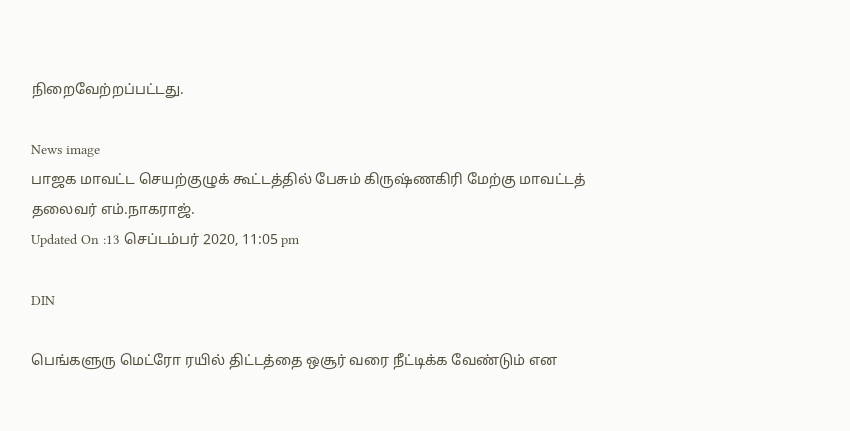நிறைவேற்றப்பட்டது.

News image
பாஜக மாவட்ட செயற்குழுக் கூட்டத்தில் பேசும் கிருஷ்ணகிரி மேற்கு மாவட்டத் தலைவர் எம்.நாகராஜ்.
Updated On :13 செப்டம்பர் 2020, 11:05 pm

DIN

பெங்களுரு மெட்ரோ ரயில் திட்டத்தை ஒசூர் வரை நீட்டிக்க வேண்டும் என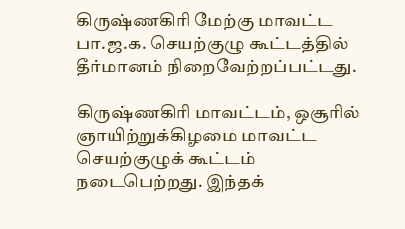கிருஷ்ணகிரி மேற்கு மாவட்ட பா.ஜ.க. செயற்குழு கூட்டத்தில் தீர்மானம் நிறைவேற்றப்பட்டது.

கிருஷ்ணகிரி மாவட்டம், ஒசூரில் ஞாயிற்றுக்கிழமை மாவட்ட செயற்குழுக் கூட்டம் நடைபெற்றது. இந்தக்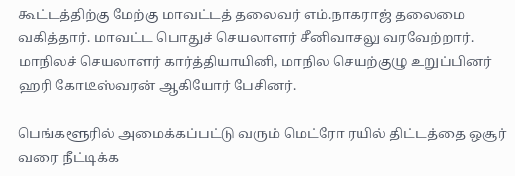கூட்டத்திற்கு மேற்கு மாவட்டத் தலைவர் எம்.நாகராஜ் தலைமை வகித்தார். மாவட்ட பொதுச் செயலாளர் சீனிவாசலு வரவேற்றார். மாநிலச் செயலாளர் கார்த்தியாயினி, மாநில செயற்குழு உறுப்பினர் ஹரி கோடீஸ்வரன் ஆகியோர் பேசினர்.

பெங்களூரில் அமைக்கப்பட்டு வரும் மெட்ரோ ரயில் திட்டத்தை ஒசூர் வரை நீட்டிக்க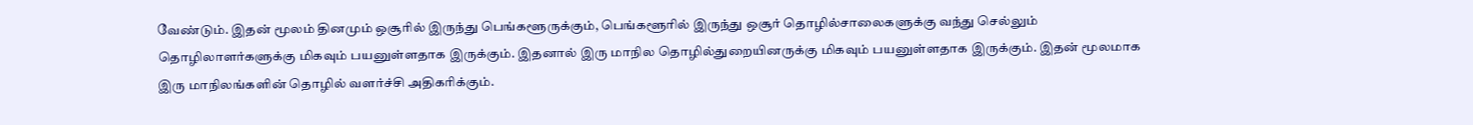வேண்டும். இதன் மூலம் தினமும் ஒசூரில் இருந்து பெங்களூருக்கும், பெங்களூரில் இருந்து ஒசூர் தொழில்சாலைகளுக்கு வந்து செல்லும் தொழிலாளர்களுக்கு மிகவும் பயனுள்ளதாக இருக்கும். இதனால் இரு மாநில தொழில்துறையினருக்கு மிகவும் பயனுள்ளதாக இருக்கும். இதன் மூலமாக இரு மாநிலங்களின் தொழில் வளர்ச்சி அதிகரிக்கும்.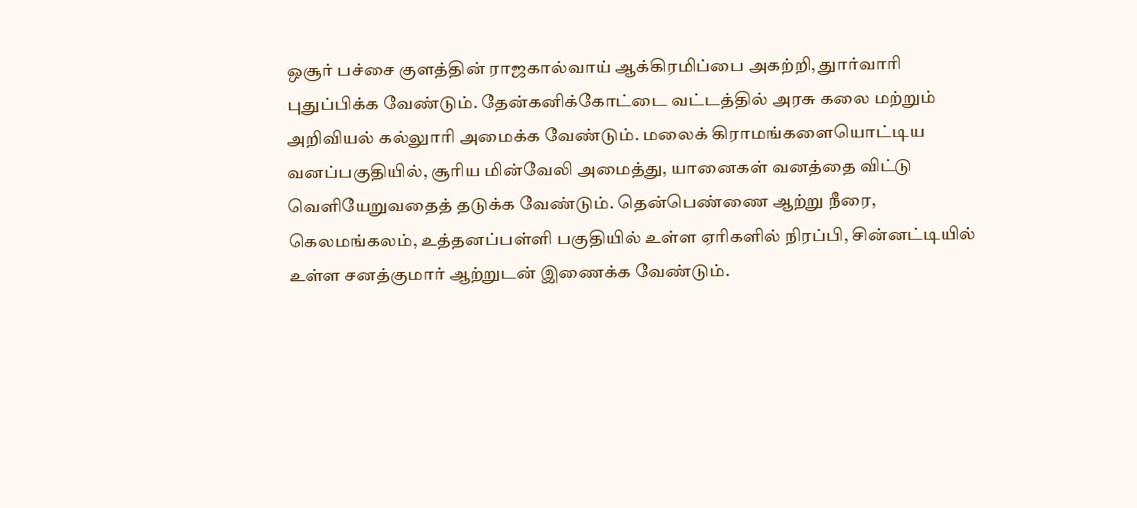ஒசூர் பச்சை குளத்தின் ராஜகால்வாய் ஆக்கிரமிப்பை அகற்றி, துார்வாரி புதுப்பிக்க வேண்டும். தேன்கனிக்கோட்டை வட்டத்தில் அரசு கலை மற்றும் அறிவியல் கல்லுாரி அமைக்க வேண்டும். மலைக் கிராமங்களையொட்டிய வனப்பகுதியில், சூரிய மின்வேலி அமைத்து, யானைகள் வனத்தை விட்டு வெளியேறுவதைத் தடுக்க வேண்டும். தென்பெண்ணை ஆற்று நீரை, கெலமங்கலம், உத்தனப்பள்ளி பகுதியில் உள்ள ஏரிகளில் நிரப்பி, சின்னட்டியில் உள்ள சனத்குமார் ஆற்றுடன் இணைக்க வேண்டும்.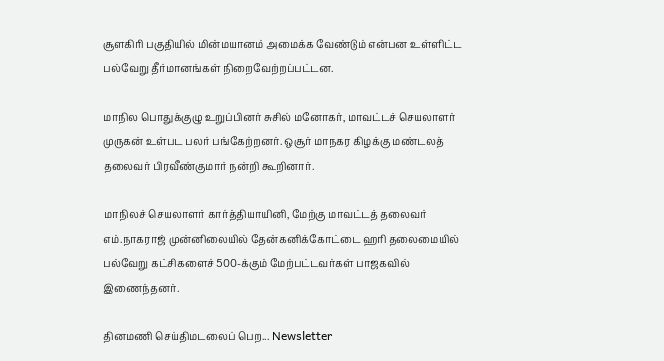சூளகிரி பகுதியில் மின்மயானம் அமைக்க வேண்டும் என்பன உள்ளிட்ட பல்வேறு தீர்மானங்கள் நிறைவேற்றப்பட்டன.

மாநில பொதுக்குழு உறுப்பினர் சுசில் மனோகர், மாவட்டச் செயலாளர் முருகன் உள்பட பலர் பங்கேற்றனர். ஒசூர் மாநகர கிழக்கு மண்டலத் தலைவர் பிரவீண்குமார் நன்றி கூறினார்.

மாநிலச் செயலாளர் கார்த்தியாயினி, மேற்கு மாவட்டத் தலைவர் எம்.நாகராஜ் முன்னிலையில் தேன்கனிக்கோட்டை ஹரி தலைமையில் பல்வேறு கட்சிகளைச் 500-க்கும் மேற்பட்டவர்கள் பாஜகவில் இணைந்தனர்.

தினமணி செய்திமடலைப் பெற... Newsletter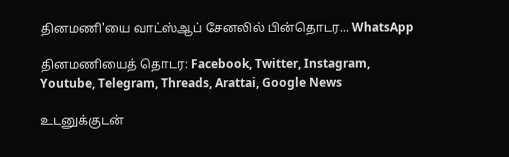தினமணி'யை வாட்ஸ்ஆப் சேனலில் பின்தொடர... WhatsApp

தினமணியைத் தொடர: Facebook, Twitter, Instagram, Youtube, Telegram, Threads, Arattai, Google News

உடனுக்குடன்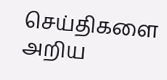செய்திகளை அறிய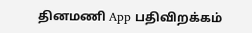தினமணி App பதிவிறக்கம்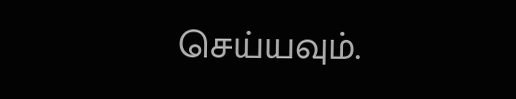செய்யவும்.